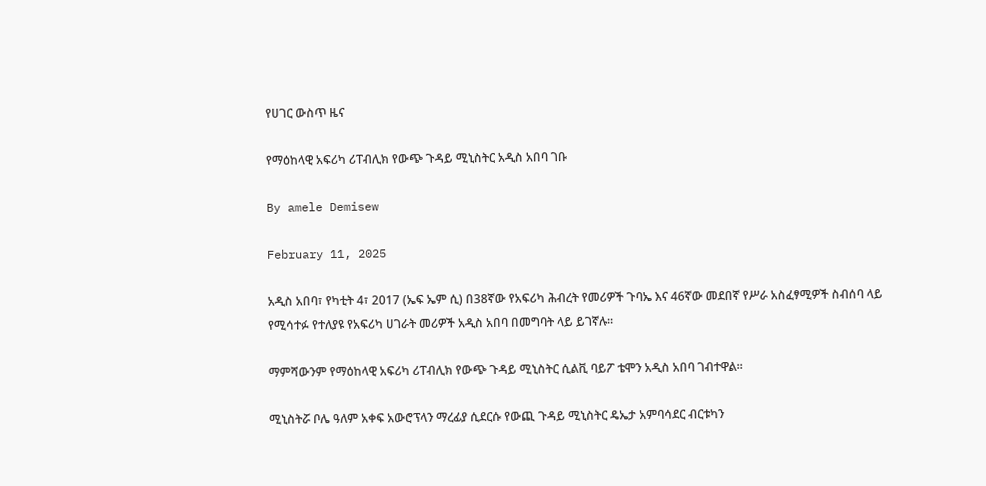የሀገር ውስጥ ዜና

የማዕከላዊ አፍሪካ ሪፐብሊክ የውጭ ጉዳይ ሚኒስትር አዲስ አበባ ገቡ

By amele Demisew

February 11, 2025

አዲስ አበባ፣ የካቲት 4፣ 2017 (ኤፍ ኤም ሲ) በ38ኛው የአፍሪካ ሕብረት የመሪዎች ጉባኤ እና 46ኛው መደበኛ የሥራ አስፈፃሚዎች ስብሰባ ላይ የሚሳተፉ የተለያዩ የአፍሪካ ሀገራት መሪዎች አዲስ አበባ በመግባት ላይ ይገኛሉ።

ማምሻውንም የማዕከላዊ አፍሪካ ሪፐብሊክ የውጭ ጉዳይ ሚኒስትር ሲልቪ ባይፖ ቴሞን አዲስ አበባ ገብተዋል።

ሚኒስትሯ ቦሌ ዓለም አቀፍ አውሮፕላን ማረፊያ ሲደርሱ የውጪ ጉዳይ ሚኒስትር ዴኤታ አምባሳደር ብርቱካን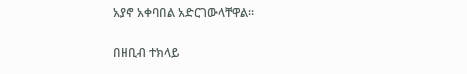አያኖ አቀባበል አድርገውላቸዋል።

በዘቢብ ተክላይ